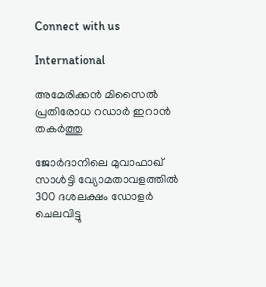Connect with us

International

അമേരിക്കന്‍ മിസൈല്‍ പ്രതിരോധ റഡാര്‍ ഇറാന്‍ തകര്‍ത്തു

ജോര്‍ദാനിലെ മുവാഫാഖ് സാള്‍ട്ടി വ്യോമതാവളത്തില്‍ 300 ദശലക്ഷം ഡോളര്‍ ചെലവിട്ടു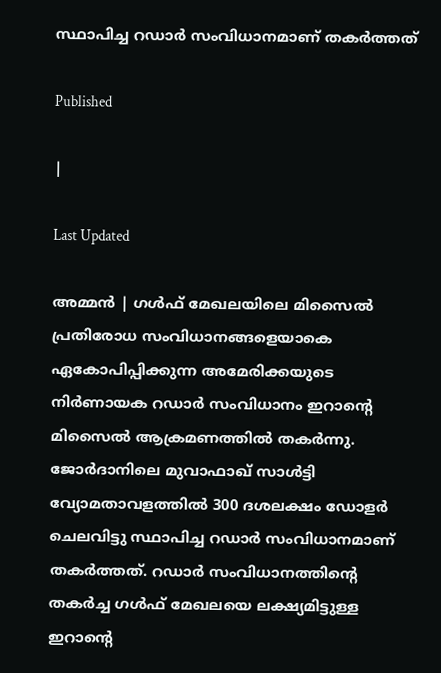സ്ഥാപിച്ച റഡാര്‍ സംവിധാനമാണ് തകര്‍ത്തത്

Published

|

Last Updated

അമ്മന്‍ | ഗള്‍ഫ് മേഖലയിലെ മിസൈല്‍ പ്രതിരോധ സംവിധാനങ്ങളെയാകെ ഏകോപിപ്പിക്കുന്ന അമേരിക്കയുടെ നിര്‍ണായക റഡാര്‍ സംവിധാനം ഇറാന്റെ മിസൈല്‍ ആക്രമണത്തില്‍ തകര്‍ന്നു. ജോര്‍ദാനിലെ മുവാഫാഖ് സാള്‍ട്ടി വ്യോമതാവളത്തില്‍ 300 ദശലക്ഷം ഡോളര്‍ ചെലവിട്ടു സ്ഥാപിച്ച റഡാര്‍ സംവിധാനമാണ് തകര്‍ത്തത്. റഡാര്‍ സംവിധാനത്തിന്റെ തകര്‍ച്ച ഗള്‍ഫ് മേഖലയെ ലക്ഷ്യമിട്ടുള്ള ഇറാന്റെ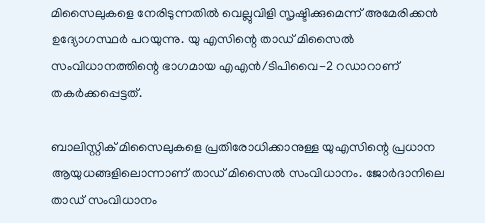മിസൈലുകളെ നേരിടുന്നതില്‍ വെല്ലുവിളി സൃഷ്ടിക്കുമെന്ന് അമേരിക്കന്‍ ഉദ്യോഗസ്ഥര്‍ പറയുന്നു. യു എസിന്റെ താഡ് മിസൈല്‍ സംവിധാനത്തിന്റെ ഭാഗമായ എഎന്‍/ടിപിവൈ-2 റഡാറാണ് തകര്‍ക്കപ്പെട്ടത്.

ബാലിസ്റ്റിക് മിസൈലുകളെ പ്രതിരോധിക്കാനുള്ള യുഎസിന്റെ പ്രധാന ആയുധങ്ങളിലൊന്നാണ് താഡ് മിസൈല്‍ സംവിധാനം. ജോര്‍ദാനിലെ താഡ് സംവിധാനം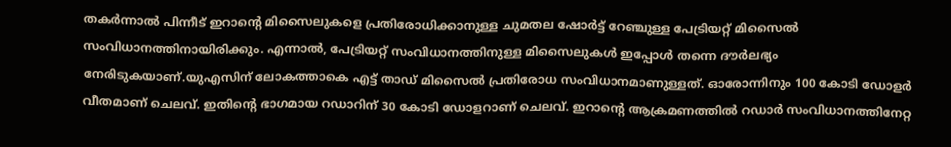തകര്‍ന്നാല്‍ പിന്നീട് ഇറാന്റെ മിസൈലുകളെ പ്രതിരോധിക്കാനുള്ള ചുമതല ഷോര്‍ട്ട് റേഞ്ചുള്ള പേട്രിയറ്റ് മിസൈല്‍ സംവിധാനത്തിനായിരിക്കും. എന്നാല്‍, പേട്രിയറ്റ് സംവിധാനത്തിനുള്ള മിസൈലുകള്‍ ഇപ്പോള്‍ തന്നെ ദൗര്‍ലഭ്യം നേരിടുകയാണ്.യുഎസിന് ലോകത്താകെ എട്ട് താഡ് മിസൈല്‍ പ്രതിരോധ സംവിധാനമാണുള്ളത്. ഓരോന്നിനും 100 കോടി ഡോളര്‍ വീതമാണ് ചെലവ്. ഇതിന്റെ ഭാഗമായ റഡാറിന് 30 കോടി ഡോളറാണ് ചെലവ്. ഇറാന്റെ ആക്രമണത്തില്‍ റഡാര്‍ സംവിധാനത്തിനേറ്റ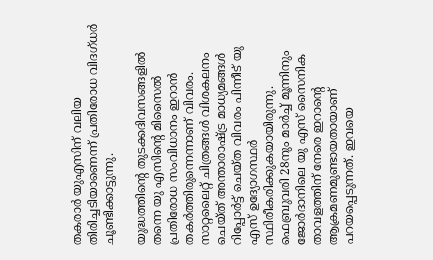തകരാര്‍ യുഎസിന് വലിയ തിരിച്ചടിയാണെന്ന് പ്രതിരോധ വിദഗ്ധര്‍ ചൂണ്ടിക്കാട്ടുന്നു.

യുദ്ധത്തിന്റെ തുടക്കദിവസങ്ങളില്‍ തന്നെ യു എസിന്റെ മിസൈല്‍ പ്രതിരോധ സംവിധാനം ഇറാന്‍ തകര്‍ത്തിരുന്നെന്നാണ് വിവരം. സാറ്റലൈറ്റ് ചിത്രങ്ങള്‍ വിശകലനം ചെയ്ത് അന്താരാഷ്ട്ര മാധ്യമങ്ങള്‍ റിപ്പോര്‍ട്ട് ചെയ്ത വിവരം പിന്നീട് യു എസ് ഉദ്യോഗസ്ഥര്‍ സ്ഥിരീകരിക്കുകയായിരുന്നു. ഫെബ്രുവരി 28നും മാര്‍ച്ച് മൂന്നിനും ജോര്‍ദാനിലെ യു എസ് സൈനിക താവളത്തിന് നേരെ ഇറാന്റെ ആക്രമണമുണ്ടായതായാണ് പറയപ്പെടുന്നത്. ഇവയെ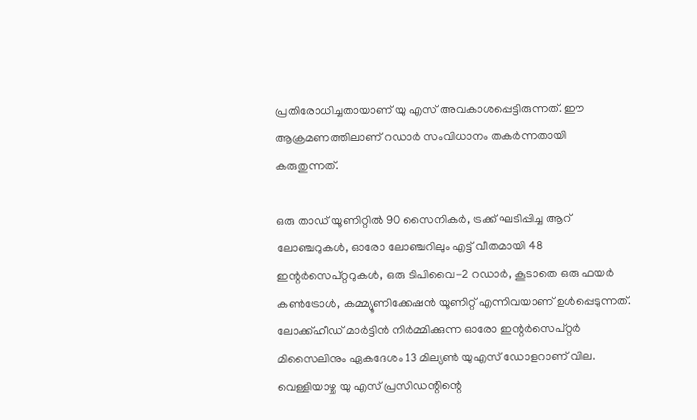പ്രതിരോധിച്ചതായാണ് യു എസ് അവകാശപ്പെട്ടിരുന്നത്. ഈ ആക്രമണത്തിലാണ് റഡാര്‍ സംവിധാനം തകര്‍ന്നതായി കരുതുന്നത്.

ഒരു താഡ് യൂണിറ്റില്‍ 90 സൈനികര്‍, ട്രക്ക് ഘടിപ്പിച്ച ആറ് ലോഞ്ചറുകള്‍, ഓരോ ലോഞ്ചറിലും എട്ട് വീതമായി 48 ഇന്റര്‍സെപ്റ്ററുകള്‍, ഒരു ടിപിവൈ-2 റഡാര്‍, കൂടാതെ ഒരു ഫയര്‍ കണ്‍ട്രോള്‍, കമ്മ്യൂണിക്കേഷന്‍ യൂണിറ്റ് എന്നിവയാണ് ഉള്‍പ്പെടുന്നത്. ലോക്ക്ഹീഡ് മാര്‍ട്ടിന്‍ നിര്‍മ്മിക്കുന്ന ഓരോ ഇന്റര്‍സെപ്റ്റര്‍ മിസൈലിനും ഏകദേശം 13 മില്യണ്‍ യുഎസ് ഡോളറാണ് വില. വെള്ളിയാഴ്ച യു എസ് പ്രസിഡന്റിന്റെ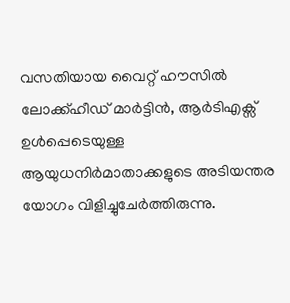വസതിയായ വൈറ്റ് ഹൗസില്‍ ലോക്ക്ഹീഡ് മാര്‍ട്ടിന്‍, ആര്‍ടിഎക്സ് ഉള്‍പ്പെടെയുള്ള ആയുധനിര്‍മാതാക്കളുടെ അടിയന്തര യോഗം വിളിച്ചുചേര്‍ത്തിരുന്നു.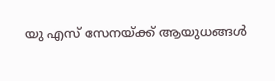യു എസ് സേനയ്ക്ക് ആയുധങ്ങള്‍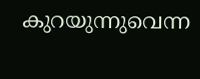കുറയുന്നുവെന്ന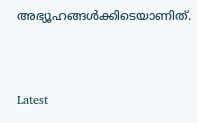അഭ്യൂഹങ്ങള്‍ക്കിടെയാണിത്.



Latest